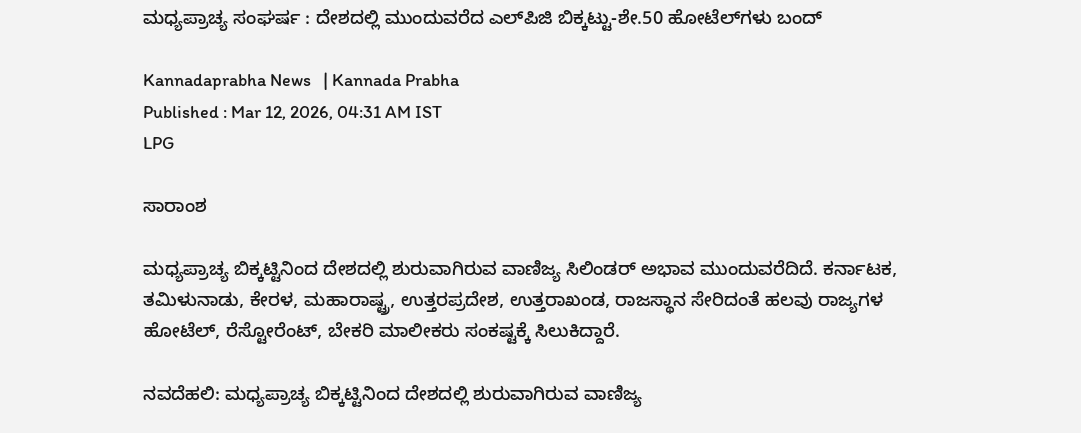ಮಧ್ಯಪ್ರಾಚ್ಯ ಸಂಘರ್ಷ : ದೇಶದಲ್ಲಿ ಮುಂದುವರೆದ ಎಲ್‌ಪಿಜಿ ಬಿಕ್ಕಟ್ಟು-ಶೇ.50 ಹೋಟೆಲ್‌ಗಳು ಬಂದ್‌

Kannadaprabha News   | Kannada Prabha
Published : Mar 12, 2026, 04:31 AM IST
LPG

ಸಾರಾಂಶ

ಮಧ್ಯಪ್ರಾಚ್ಯ ಬಿಕ್ಕಟ್ಟಿನಿಂದ ದೇಶದಲ್ಲಿ ಶುರುವಾಗಿರುವ ವಾಣಿಜ್ಯ ಸಿಲಿಂಡರ್‌ ಅಭಾವ ಮುಂದುವರೆದಿದೆ. ಕರ್ನಾಟಕ, ತಮಿಳುನಾಡು, ಕೇರಳ, ಮಹಾರಾಷ್ಟ್ರ, ಉತ್ತರಪ್ರದೇಶ, ಉತ್ತರಾಖಂಡ, ರಾಜಸ್ಥಾನ ಸೇರಿದಂತೆ ಹಲವು ರಾಜ್ಯಗಳ ಹೋಟೆಲ್, ರೆಸ್ಟೋರೆಂಟ್‌, ಬೇಕರಿ ಮಾಲೀಕರು ಸಂಕಷ್ಟಕ್ಕೆ ಸಿಲುಕಿದ್ದಾರೆ.

ನವದೆಹಲಿ: ಮಧ್ಯಪ್ರಾಚ್ಯ ಬಿಕ್ಕಟ್ಟಿನಿಂದ ದೇಶದಲ್ಲಿ ಶುರುವಾಗಿರುವ ವಾಣಿಜ್ಯ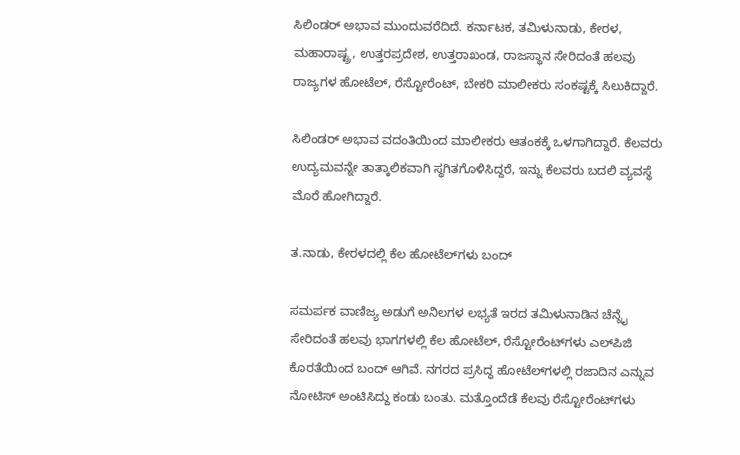ಸಿಲಿಂಡರ್‌ ಅಭಾವ ಮುಂದುವರೆದಿದೆ. ಕರ್ನಾಟಕ, ತಮಿಳುನಾಡು, ಕೇರಳ, ಮಹಾರಾಷ್ಟ್ರ, ಉತ್ತರಪ್ರದೇಶ, ಉತ್ತರಾಖಂಡ, ರಾಜಸ್ಥಾನ ಸೇರಿದಂತೆ ಹಲವು ರಾಜ್ಯಗಳ ಹೋಟೆಲ್, ರೆಸ್ಟೋರೆಂಟ್‌, ಬೇಕರಿ ಮಾಲೀಕರು ಸಂಕಷ್ಟಕ್ಕೆ ಸಿಲುಕಿದ್ದಾರೆ.

ಸಿಲಿಂಡರ್‌ ಅಭಾವ ವದಂತಿಯಿಂದ ಮಾಲೀಕರು ಆತಂಕಕ್ಕೆ ಒಳಗಾಗಿದ್ದಾರೆ. ಕೆಲವರು ಉದ್ಯಮವನ್ನೇ ತಾತ್ಕಾಲಿಕವಾಗಿ ಸ್ಥಗಿತಗೊಳಿಸಿದ್ದರೆ, ಇನ್ನು ಕೆಲವರು ಬದಲಿ ವ್ಯವಸ್ಥೆ ಮೊರೆ ಹೋಗಿದ್ದಾರೆ.

ತ.ನಾಡು, ಕೇರಳದಲ್ಲಿ ಕೆಲ ಹೋಟೆಲ್‌ಗಳು ಬಂದ್‌

ಸಮರ್ಪಕ ವಾಣಿಜ್ಯ ಅಡುಗೆ ಅನಿಲಗಳ ಲಭ್ಯತೆ ಇರದ ತಮಿಳುನಾಡಿನ ಚೆನ್ನೈ ಸೇರಿದಂತೆ ಹಲವು ಭಾಗಗಳಲ್ಲಿ ಕೆಲ ಹೋಟೆಲ್, ರೆಸ್ಟೋರೆಂಟ್‌ಗಳು ಎಲ್‌ಪಿಜಿ ಕೊರತೆಯಿಂದ ಬಂದ್‌ ಆಗಿವೆ. ನಗರದ ಪ್ರಸಿದ್ಧ ಹೋಟೆಲ್‌ಗಳಲ್ಲಿ ರಜಾದಿನ ಎನ್ನುವ ನೋಟಿಸ್‌ ಅಂಟಿಸಿದ್ದು ಕಂಡು ಬಂತು. ಮತ್ತೊಂದೆಡೆ ಕೆಲವು ರೆಸ್ಟೋರೆಂಟ್‌ಗಳು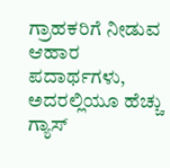ಗ್ರಾಹಕರಿಗೆ ನೀಡುವ ಆಹಾರ ಪದಾರ್ಥಗಳು, ಅದರಲ್ಲಿಯೂ ಹೆಚ್ಚು ಗ್ಯಾಸ್‌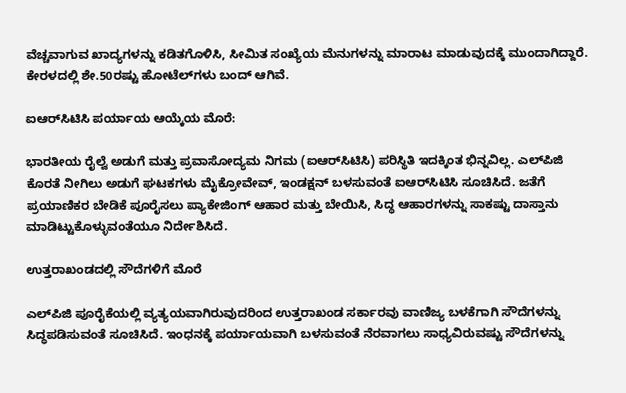ವೆಚ್ಚವಾಗುವ ಖಾದ್ಯಗಳನ್ನು ಕಡಿತಗೊಳಿಸಿ, ಸೀಮಿತ ಸಂಖ್ಯೆಯ ಮೆನುಗಳನ್ನು ಮಾರಾಟ ಮಾಡುವುದಕ್ಕೆ ಮುಂದಾಗಿದ್ದಾರೆ. ಕೇರಳದಲ್ಲಿ ಶೇ.50ರಷ್ಟು ಹೋಟೆಲ್‌ಗಳು ಬಂದ್‌ ಆಗಿವೆ.

ಐಆರ್‌ಸಿಟಿಸಿ ಪರ್ಯಾಯ ಆಯ್ಕೆಯ ಮೊರೆ:

ಭಾರತೀಯ ರೈಲ್ವೆ ಅಡುಗೆ ಮತ್ತು ಪ್ರವಾಸೋದ್ಯಮ ನಿಗಮ (ಐಆರ್‌ಸಿಟಿಸಿ) ಪರಿಸ್ಥಿತಿ ಇದಕ್ಕಿಂತ ಭಿನ್ನವಿಲ್ಲ. ಎಲ್‌ಪಿಜಿ ಕೊರತೆ ನೀಗಿಲು ಅಡುಗೆ ಘಟಕಗಳು ಮೈಕ್ರೋವೇವ್‌, ಇಂಡಕ್ಷನ್‌ ಬಳಸುವಂತೆ ಐಆರ್‌ಸಿಟಿಸಿ ಸೂಚಿಸಿದೆ. ಜತೆಗೆ ಪ್ರಯಾಣಿಕರ ಬೇಡಿಕೆ ಪೂರೈಸಲು ಪ್ಯಾಕೇಜಿಂಗ್‌ ಆಹಾರ ಮತ್ತು ಬೇಯಿಸಿ, ಸಿದ್ಧ ಆಹಾರಗಳನ್ನು ಸಾಕಷ್ಟು ದಾಸ್ತಾನು ಮಾಡಿಟ್ಟುಕೊಳ್ಳುವಂತೆಯೂ ನಿರ್ದೇಶಿಸಿದೆ.

ಉತ್ತರಾಖಂಡದಲ್ಲಿ ಸೌದೆಗಳಿಗೆ ಮೊರೆ

ಎಲ್‌ಪಿಜಿ ಪೂರೈಕೆಯಲ್ಲಿ ವ್ಯತ್ಯಯವಾಗಿರುವುದರಿಂದ ಉತ್ತರಾಖಂಡ ಸರ್ಕಾರವು ವಾಣಿಜ್ಯ ಬಳಕೆಗಾಗಿ ಸೌದೆಗಳನ್ನು ಸಿದ್ಧಪಡಿಸುವಂತೆ ಸೂಚಿಸಿದೆ. ಇಂಧನಕ್ಕೆ ಪರ್ಯಾಯವಾಗಿ ಬಳಸುವಂತೆ ನೆರವಾಗಲು ಸಾಧ್ಯವಿರುವಷ್ಟು ಸೌದೆಗಳನ್ನು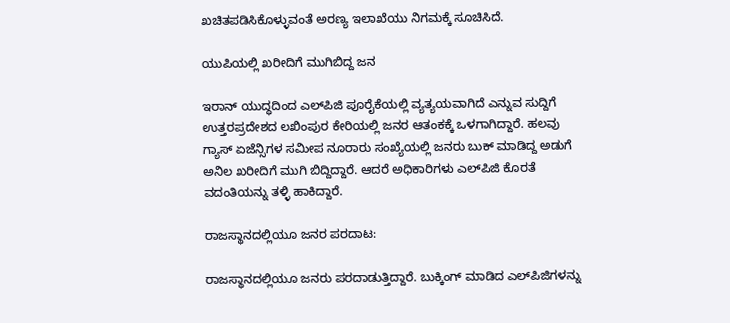ಖಚಿತಪಡಿಸಿಕೊಳ್ಳುವಂತೆ ಅರಣ್ಯ ಇಲಾಖೆಯು ನಿಗಮಕ್ಕೆ ಸೂಚಿಸಿದೆ.

ಯುಪಿಯಲ್ಲಿ ಖರೀದಿಗೆ ಮುಗಿಬಿದ್ದ ಜನ

ಇರಾನ್‌ ಯುದ್ಧದಿಂದ ಎಲ್‌ಪಿಜಿ ಪೂರೈಕೆಯಲ್ಲಿ ವ್ಯತ್ಯಯವಾಗಿದೆ ಎನ್ನುವ ಸುದ್ದಿಗೆ ಉತ್ತರಪ್ರದೇಶದ ಲಖಿಂಪುರ ಕೇರಿಯಲ್ಲಿ ಜನರ ಆತಂಕಕ್ಕೆ ಒಳಗಾಗಿದ್ದಾರೆ. ಹಲವು ಗ್ಯಾಸ್‌ ಏಜೆನ್ಸಿಗಳ ಸಮೀಪ ನೂರಾರು ಸಂಖ್ಯೆಯಲ್ಲಿ ಜನರು ಬುಕ್‌ ಮಾಡಿದ್ದ ಅಡುಗೆ ಅನಿಲ ಖರೀದಿಗೆ ಮುಗಿ ಬಿದ್ದಿದ್ದಾರೆ. ಆದರೆ ಅಧಿಕಾರಿಗಳು ಎಲ್‌ಪಿಜಿ ಕೊರತೆ ವದಂತಿಯನ್ನು ತಳ್ಳಿ ಹಾಕಿದ್ದಾರೆ.

ರಾಜಸ್ಥಾನದಲ್ಲಿಯೂ ಜನರ ಪರದಾಟ:

ರಾಜಸ್ಥಾನದಲ್ಲಿಯೂ ಜನರು ಪರದಾಡುತ್ತಿದ್ದಾರೆ. ಬುಕ್ಕಿಂಗ್‌ ಮಾಡಿದ ಎಲ್‌ಪಿಜಿಗಳನ್ನು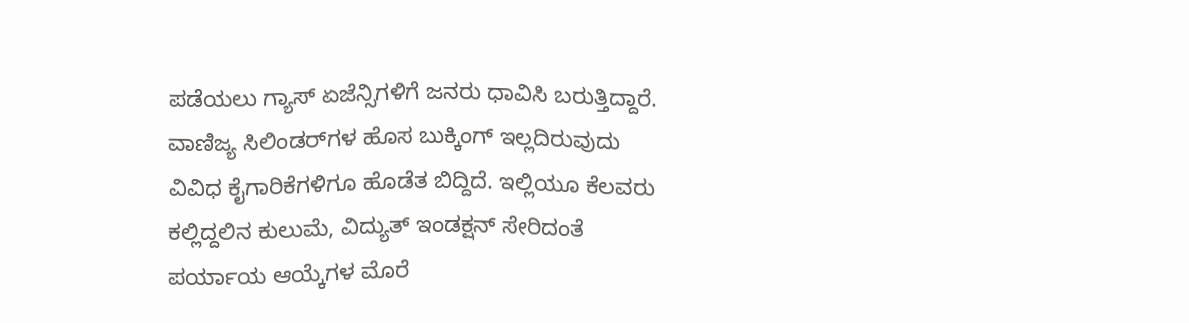ಪಡೆಯಲು ಗ್ಯಾಸ್‌ ಏಜೆನ್ಸಿಗಳಿಗೆ ಜನರು ಧಾವಿಸಿ ಬರುತ್ತಿದ್ದಾರೆ. ವಾಣಿಜ್ಯ ಸಿಲಿಂಡರ್‌ಗಳ ಹೊಸ ಬುಕ್ಕಿಂಗ್‌ ಇಲ್ಲದಿರುವುದು ವಿವಿಧ ಕೈಗಾರಿಕೆಗಳಿಗೂ ಹೊಡೆತ ಬಿದ್ದಿದೆ. ಇಲ್ಲಿಯೂ ಕೆಲವರು ಕಲ್ಲಿದ್ದಲಿನ ಕುಲುಮೆ, ವಿದ್ಯುತ್‌ ಇಂಡಕ್ಷನ್‌ ಸೇರಿದಂತೆ ಪರ್ಯಾಯ ಆಯ್ಕೆಗಳ ಮೊರೆ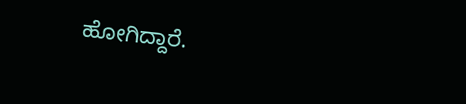ಹೋಗಿದ್ದಾರೆ.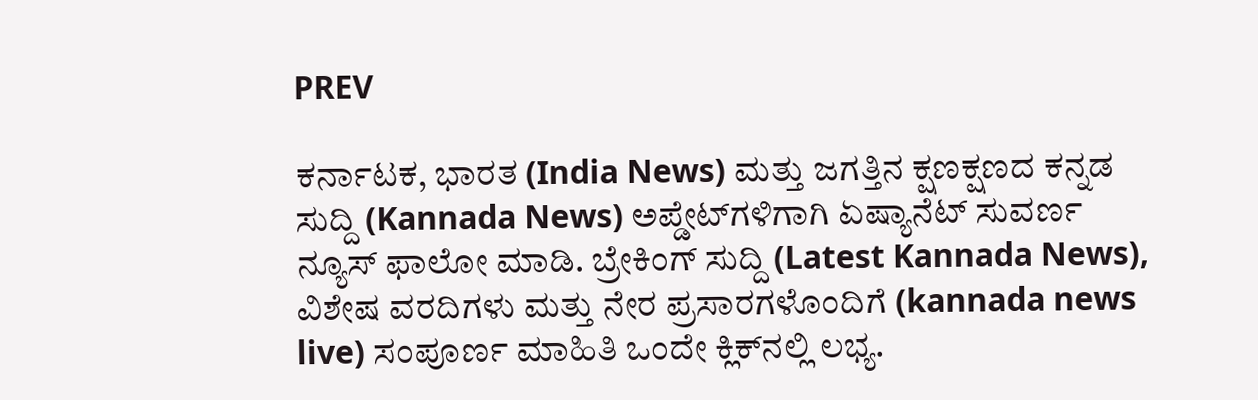PREV

ಕರ್ನಾಟಕ, ಭಾರತ (India News) ಮತ್ತು ಜಗತ್ತಿನ ಕ್ಷಣಕ್ಷಣದ ಕನ್ನಡ ಸುದ್ದಿ (Kannada News) ಅಪ್ಡೇಟ್‌ಗಳಿಗಾಗಿ ಏಷ್ಯಾನೆಟ್ ಸುವರ್ಣ ನ್ಯೂಸ್‌ ಫಾಲೋ ಮಾಡಿ. ಬ್ರೇಕಿಂಗ್ ಸುದ್ದಿ (Latest Kannada News), ವಿಶೇಷ ವರದಿಗಳು ಮತ್ತು ನೇರ ಪ್ರಸಾರಗಳೊಂದಿಗೆ (kannada news live) ಸಂಪೂರ್ಣ ಮಾಹಿತಿ ಒಂದೇ ಕ್ಲಿಕ್‌ನಲ್ಲಿ ಲಭ್ಯ.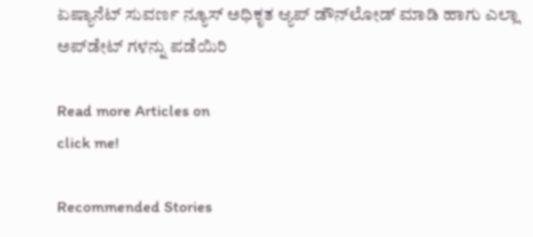ಏಷ್ಯಾನೆಟ್ ಸುವರ್ಣ ನ್ಯೂಸ್ ಅಧಿಕೃತ ಆ್ಯಪ್ ಡೌನ್‌ಲೋಡ್ ಮಾಡಿ ಹಾಗು ಎಲ್ಲಾ ಅಪ್‌ಡೇಟ್ ಗಳನ್ನು ಪಡೆಯಿರಿ

Read more Articles on
click me!

Recommended Stories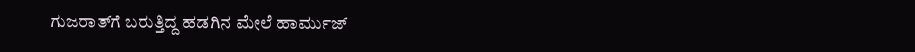ಗುಜರಾತ್‌ಗೆ ಬರುತ್ತಿದ್ದ ಹಡಗಿನ ಮೇಲೆ ಹಾರ್ಮುಜ್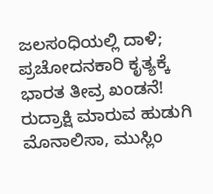ಜಲಸಂಧಿಯಲ್ಲಿ ದಾಳಿ; ಪ್ರಚೋದನಕಾರಿ ಕೃತ್ಯಕ್ಕೆ ಭಾರತ ತೀವ್ರ ಖಂಡನೆ!
ರುದ್ರಾಕ್ಷಿ ಮಾರುವ ಹುಡುಗಿ ಮೊನಾಲಿಸಾ, ಮುಸ್ಲಿಂ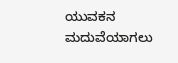ಯುವಕನ ಮದುವೆಯಾಗಲು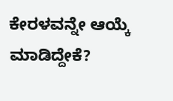ಕೇರಳವನ್ನೇ ಆಯ್ಕೆ ಮಾಡಿದ್ದೇಕೆ?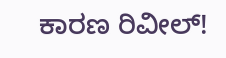ಕಾರಣ ರಿವೀಲ್!